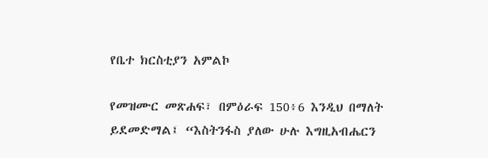የቤተ ክርስቲያን አምልኮ

የመዝሙር መጽሐፍ፣ በምዕራፍ 150፥6 እንዲህ በማለት ይደመድማል፤ “እስትንፋስ ያለው ሁሉ እግዚአብሔርን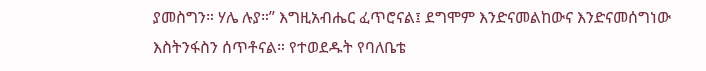ያመስግን። ሃሌ ሉያ።” እግዚአብሔር ፈጥሮናል፤ ደግሞም እንድናመልከውና እንድናመሰግነው እስትንፋስን ሰጥቶናል። የተወደዱት የባለቤቴ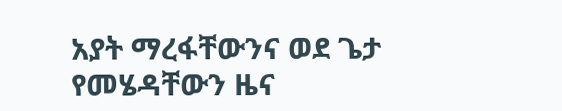አያት ማረፋቸውንና ወደ ጌታ የመሄዳቸውን ዜና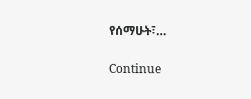የሰማሁት፣…

Continue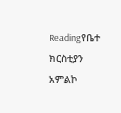Readingየቤተ ክርስቲያን አምልኮ